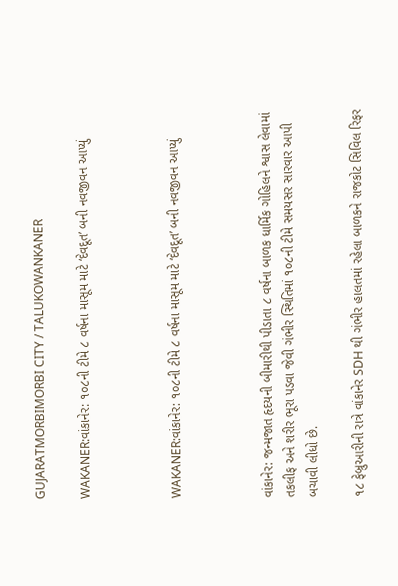GUJARATMORBIMORBI CITY / TALUKOWANKANER

WAKANER:વાંકાનેર: ૧૦૮ની ટીમે ૮ વર્ષના માસૂમ માટે ‘દેવદૂત’ બની નવજીવન આપ્યું



WAKANER:વાંકાનેર: ૧૦૮ની ટીમે ૮ વર્ષના માસૂમ માટે ‘દેવદૂત’ બની નવજીવન આપ્યું



વાંકાનેર: જન્મજાત હૃદયની બીમારીથી પીડાતા ૮ વર્ષના બાળક ધાર્મિક ગોહિલને શ્વાસ લેવામાં તકલીફ અને શરીર ભૂરા પડવા જેવી ગંભીર સ્થિતિમાં ૧૦૮ની ટીમે સમયસર સારવાર આપી બચાવી લીધો છે.

૧૮ ફેબ્રુઆરીની રાત્રે વાંકાનેર SDH થી ગંભીર હાલતમાં રહેલા બાળકને રાજકોટ સિવિલ રિફર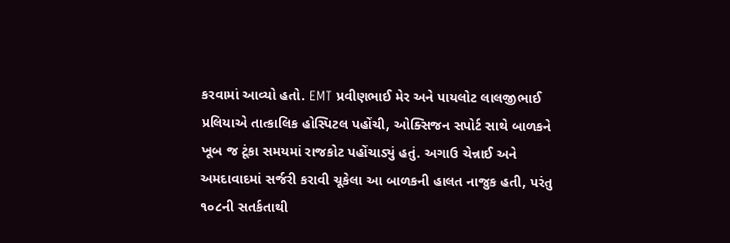કરવામાં આવ્યો હતો. EMT પ્રવીણભાઈ મેર અને પાયલોટ લાલજીભાઈ પ્રલિયાએ તાત્કાલિક હોસ્પિટલ પહોંચી, ઓક્સિજન સપોર્ટ સાથે બાળકને ખૂબ જ ટૂંકા સમયમાં રાજકોટ પહોંચાડ્યું હતું. અગાઉ ચેન્નાઈ અને અમદાવાદમાં સર્જરી કરાવી ચૂકેલા આ બાળકની હાલત નાજુક હતી, પરંતુ ૧૦૮ની સતર્કતાથી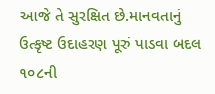આજે તે સુરક્ષિત છે.માનવતાનું ઉત્કૃષ્ટ ઉદાહરણ પૂરું પાડવા બદલ ૧૦૮ની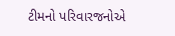ટીમનો પરિવારજનોએ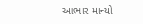આભાર માન્યો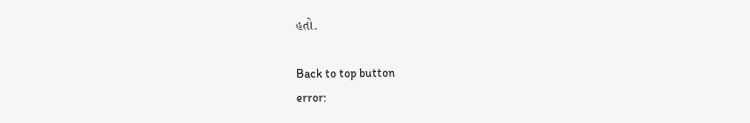હતો.

Back to top button
error: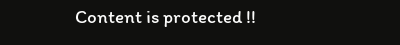Content is protected !!